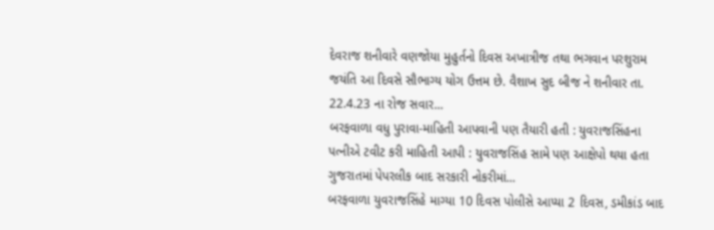દેવરાજ શનીવારે વણજોયા મુહુર્તનો દિવસ અખાત્રીજ તથા ભગવાન પરશુરામ જયંતિ આ દિવસે સૌભાગ્ય યોગ ઉત્તમ છે. વૈશાખ સુદ બીજ ને શનીવાર તા. 22.4.23 ના રોજ સવાર...
બરફવાળા વધુ પુરાવા-માહિતી આપવાની પણ તૈયારી હતી : યુવરાજસિંહના પત્નીએ ટવીટ કરી માહિતી આપી : યુવરાજસિંહ સામે પણ આક્ષેપો થયા હતા ગુજરાતમાં પેપરલીક બાદ સરકારી નોકરીમાં...
બરફવાળા યુવરાજસિંહે માગ્યા 10 દિવસ પોલીસે આપ્યા 2 દિવસ, ડમીકાંડ બાદ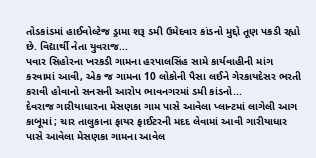તોડકાંડમાં હાઈવોલ્ટેજ ડ્રામા શરૂ ડમી ઉમેદવાર કાંડનો મુદ્દો તૂણ પકડી રહ્યો છે. વિદ્યાર્થી નેતા યુવરાજ...
પવાર સિહોરના ખરકડી ગામના હરપાલસિંહ સામે કાર્યવાહીની માંગ કરવામાં આવી, એક જ ગામના 10 લોકોની પૈસા લઈને ગેરકાયદેસર ભરતી કરાવી હોવાનો સનસની આરોપ ભાવનગરમાં ડમી કાંડનો...
દેવરાજ ગારીયાધારના મેસણકા ગામ પાસે આવેલા પ્લાન્ટમાં લાગેલી આગ કાબૂમાં ; ચાર તાલુકાના ફાયર ફાઈટરની મદદ લેવામાં આવી ગારીયાધાર પાસે આવેલા મેસણકા ગામના આવેલ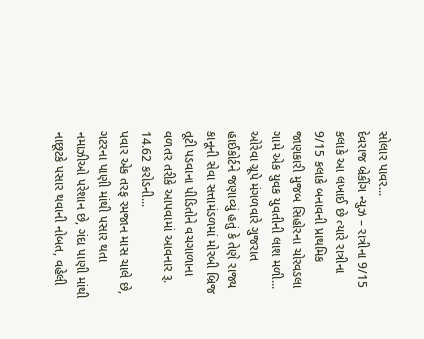સોલાર પાવર...
દેવરાજ બ્રેકીંગ ન્યુઝ – રાત્રીના 9/15 કલાકે આ લખાઈ છે ત્યારે રાત્રીના 9/15 કલાકે બનાવની પ્રાથમિક જાણકારી મુજબ સિહોરના ચોરવડલા ગામે એક યુવક યુવતીની લાશ મળી...
ઓરેવા ગ્રૂપે મંગળવારે ગુજરાત હાઈકોર્ટને જણાવ્યું હતું કે તેણે રાજ્ય કાનૂની સેવા સત્તામંડળમાં મોરબી બ્રિજ તૂટી પડવાના પીડિતોને વચગાળાના વળતર તરીકે આપવામાં આવનાર રૂ. 14.62 કરોડની...
પવાર એક તરફ રમજાન માસ ચાલે છે, ગટરના પાણી માંથી પસાર થતા નમાઝીઓ પરેશાન છે, ગંદા પાણી માંથી નાછૂટકે પસાર થવાની નોબત, વહેલી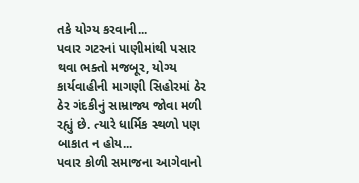તકે યોગ્ય કરવાની...
પવાર ગટરનાં પાણીમાંથી પસાર થવા ભક્તો મજબૂર, યોગ્ય કાર્યવાહીની માગણી સિહોરમાં ઠેર ઠેર ગંદકીનું સામ્રાજ્ય જોવા મળી રહ્યું છે. ત્યારે ધાર્મિક સ્થળો પણ બાકાત ન હોય...
પવાર કોળી સમાજના આગેવાનો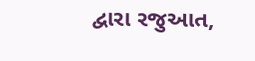દ્વારા રજુઆત,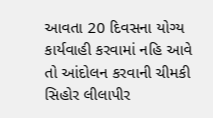આવતા 20 દિવસના યોગ્ય કાર્યવાહી કરવામાં નહિ આવે તો આંદોલન કરવાની ચીમકી સિહોર લીલાપીર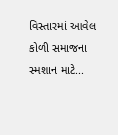વિસ્તારમાં આવેલ કોળી સમાજના સ્મશાન માટે...